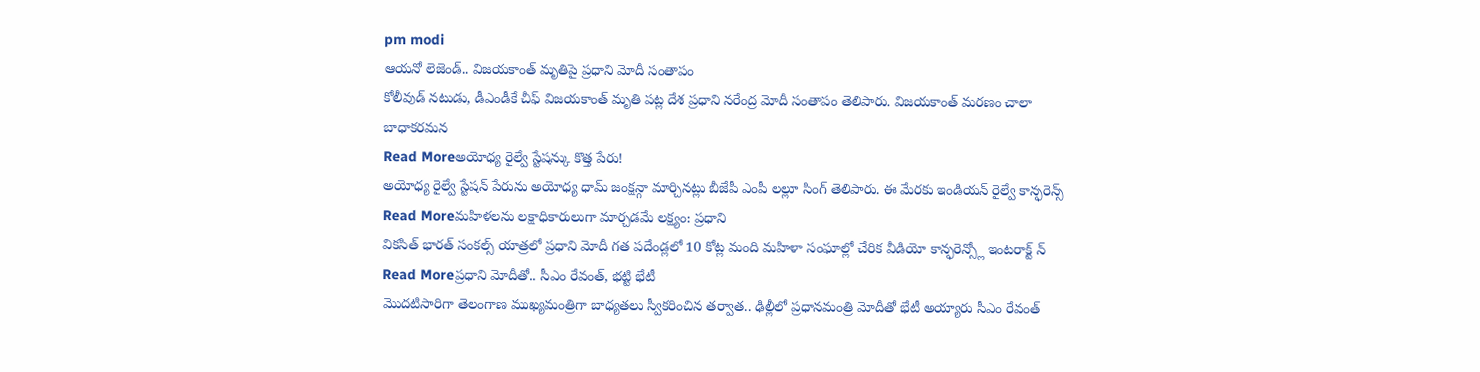pm modi
ఆయనో లెజెండ్.. విజయకాంత్ మృతిపై ప్రధాని మోదీ సంతాపం
కోలీవుడ్ నటుడు, డీఎండీకే చీఫ్ విజయకాంత్ మృతి పట్ల దేశ ప్రధాని నరేంద్ర మోదీ సంతాపం తెలిపారు. విజయకాంత్ మరణం చాలా బాధాకరమన
Read Moreఅయోధ్య రైల్వే స్టేషన్కు కొత్త పేరు!
అయోధ్య రైల్వే స్టేషన్ పేరును అయోధ్య ధామ్ జంక్షన్గా మార్చినట్లు బీజేపీ ఎంపీ లల్లూ సింగ్ తెలిపారు. ఈ మేరకు ఇండియన్ రైల్వే కాన్ఫరెన్స్
Read Moreమహిళలను లక్షాధికారులుగా మార్చడమే లక్ష్యం: ప్రధాని
వికసిత్ భారత్ సంకల్స్ యాత్రలో ప్రధాని మోదీ గత పదేండ్లలో 10 కోట్ల మంది మహిళా సంఘాల్లో చేరిక వీడియో కాన్ఫరెన్స్లో ఇంటరాక్ట్ న్
Read Moreప్రధాని మోదీతో.. సీఎం రేవంత్, భట్టి భేటీ
మొదటిసారిగా తెలంగాణ ముఖ్యమంత్రిగా బాధ్యతలు స్వీకరించిన తర్వాత.. ఢిల్లీలో ప్రధానమంత్రి మోదీతో భేటీ అయ్యారు సీఎం రేవంత్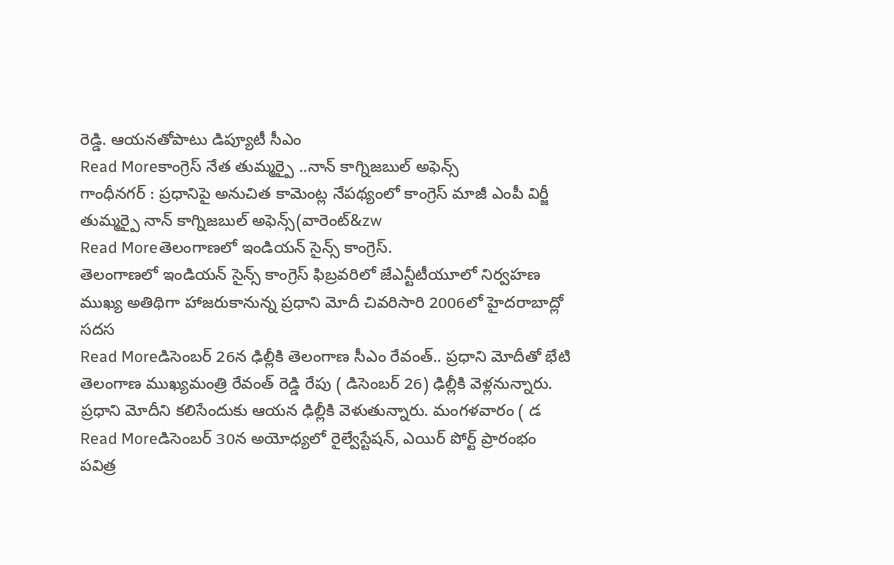రెడ్డి. ఆయనతోపాటు డిప్యూటీ సీఎం
Read Moreకాంగ్రెస్ నేత తుమ్మర్పై ..నాన్ కాగ్నిజబుల్ అఫెన్స్
గాంధీనగర్ : ప్రధానిపై అనుచిత కామెంట్ల నేపథ్యంలో కాంగ్రెస్ మాజీ ఎంపీ విర్జీ తుమ్మర్పై నాన్ కాగ్నిజబుల్ అఫెన్స్(వారెంట్&zw
Read Moreతెలంగాణలో ఇండియన్ సైన్స్ కాంగ్రెస్.
తెలంగాణలో ఇండియన్ సైన్స్ కాంగ్రెస్ ఫిబ్రవరిలో జేఎన్టీటీయూలో నిర్వహణ ముఖ్య అతిథిగా హాజరుకానున్న ప్రధాని మోదీ చివరిసారి 2006లో హైదరాబాద్లో సదస
Read Moreడిసెంబర్ 26న ఢిల్లీకి తెలంగాణ సీఎం రేవంత్.. ప్రధాని మోదీతో భేటి
తెలంగాణ ముఖ్యమంత్రి రేవంత్ రెడ్డి రేపు ( డిసెంబర్ 26) ఢిల్లీకి వెళ్లనున్నారు. ప్రధాని మోదీని కలిసేందుకు ఆయన ఢిల్లీకి వెళుతున్నారు. మంగళవారం ( డ
Read Moreడిసెంబర్ 30న అయోధ్యలో రైల్వేస్టేషన్, ఎయిర్ పోర్ట్ ప్రారంభం
పవిత్ర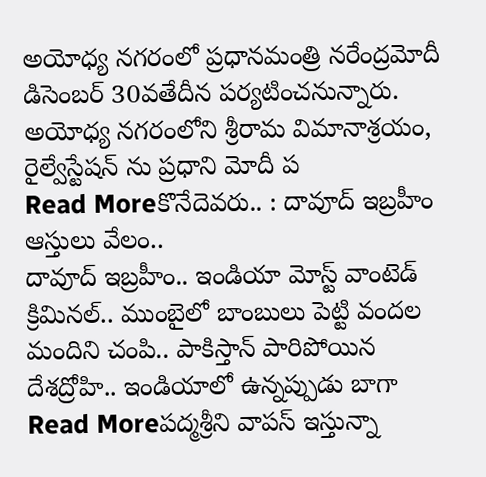అయోధ్య నగరంలో ప్రధానమంత్రి నరేంద్రమోదీ డిసెంబర్ 30వతేదీన పర్యటించనున్నారు. అయోధ్య నగరంలోని శ్రీరామ విమానాశ్రయం, రైల్వేస్టేషన్ ను ప్రధాని మోదీ ప
Read Moreకొనేదెవరు.. : దావూద్ ఇబ్రహీం ఆస్తులు వేలం..
దావూద్ ఇబ్రహీం.. ఇండియా మోస్ట్ వాంటెడ్ క్రిమినల్.. ముంబైలో బాంబులు పెట్టి వందల మందిని చంపి.. పాకిస్తాన్ పారిపోయిన దేశద్రోహి.. ఇండియాలో ఉన్నప్పుడు బాగా
Read Moreపద్మశ్రీని వాపస్ ఇస్తున్నా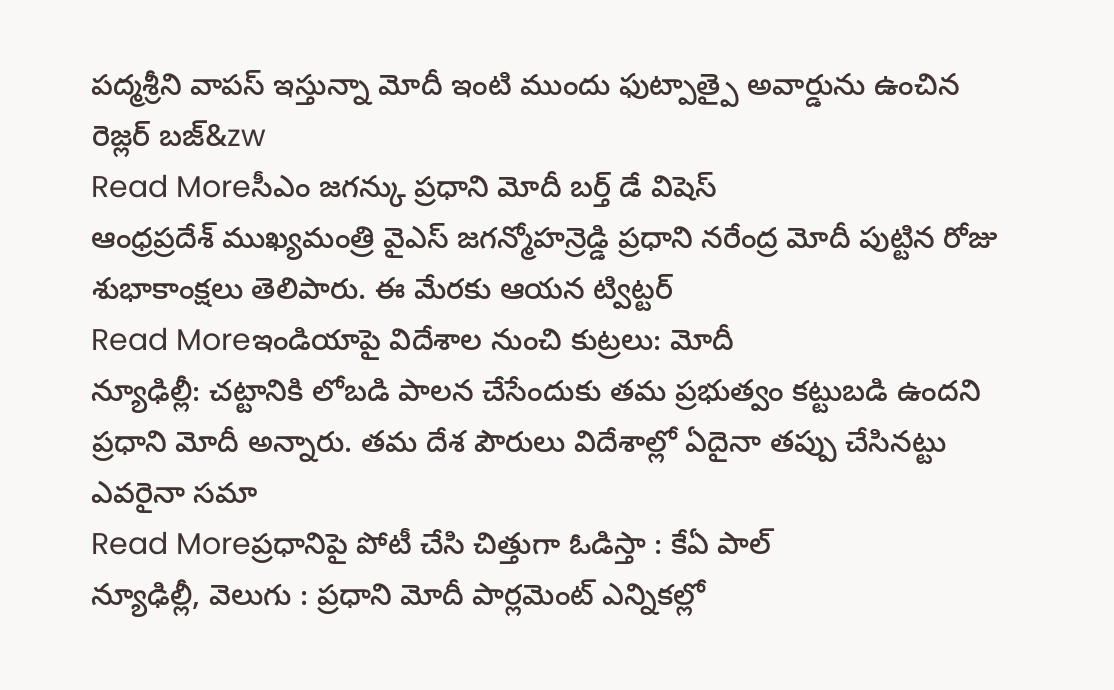పద్మశ్రీని వాపస్ ఇస్తున్నా మోదీ ఇంటి ముందు ఫుట్పాత్పై అవార్డును ఉంచిన రెజ్లర్ బజ్&zw
Read Moreసీఎం జగన్కు ప్రధాని మోదీ బర్త్ డే విషెస్
ఆంధ్రప్రదేశ్ ముఖ్యమంత్రి వైఎస్ జగన్మోహన్రెడ్డి ప్రధాని నరేంద్ర మోదీ పుట్టిన రోజు శుభాకాంక్షలు తెలిపారు. ఈ మేరకు ఆయన ట్విట్టర్
Read Moreఇండియాపై విదేశాల నుంచి కుట్రలు: మోదీ
న్యూఢిల్లీ: చట్టానికి లోబడి పాలన చేసేందుకు తమ ప్రభుత్వం కట్టుబడి ఉందని ప్రధాని మోదీ అన్నారు. తమ దేశ పౌరులు విదేశాల్లో ఏదైనా తప్పు చేసినట్టు ఎవరైనా సమా
Read Moreప్రధానిపై పోటీ చేసి చిత్తుగా ఓడిస్తా : కేఏ పాల్
న్యూఢిల్లీ, వెలుగు : ప్రధాని మోదీ పార్లమెంట్ ఎన్నికల్లో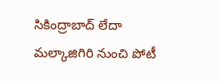సికింద్రాబాద్ లేదా మల్కాజిగిరి నుంచి పోటీ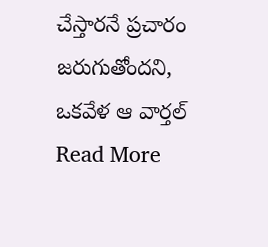చేస్తారనే ప్రచారం జరుగుతోందని, ఒకవేళ ఆ వార్తల్
Read More